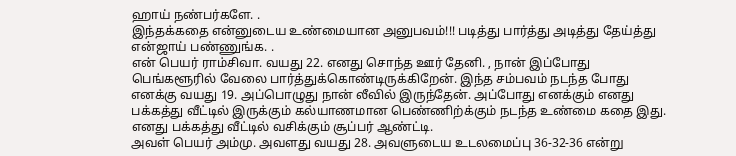ஹாய் நண்பர்களே. .
இந்தக்கதை என்னுடைய உண்மையான அனுபவம்!!! படித்து பார்த்து அடித்து தேய்த்து என்ஜாய் பண்ணுங்க. .
என் பெயர் ராம்சிவா. வயது 22. எனது சொந்த ஊர் தேனி. , நான் இப்போது பெங்களூரில் வேலை பார்த்துக்கொண்டிருக்கிறேன். இந்த சம்பவம் நடந்த போது எனக்கு வயது 19. அப்பொழுது நான் லீவில் இருந்தேன். அப்போது எனக்கும் எனது பக்கத்து வீட்டில் இருக்கும் கல்யாணமான பெண்ணிற்க்கும் நடந்த உண்மை கதை இது. எனது பக்கத்து வீட்டில் வசிக்கும் சூப்பர் ஆண்ட்டி.
அவள் பெயர் அம்மு. அவளது வயது 28. அவளுடைய உடலமைப்பு 36-32-36 என்று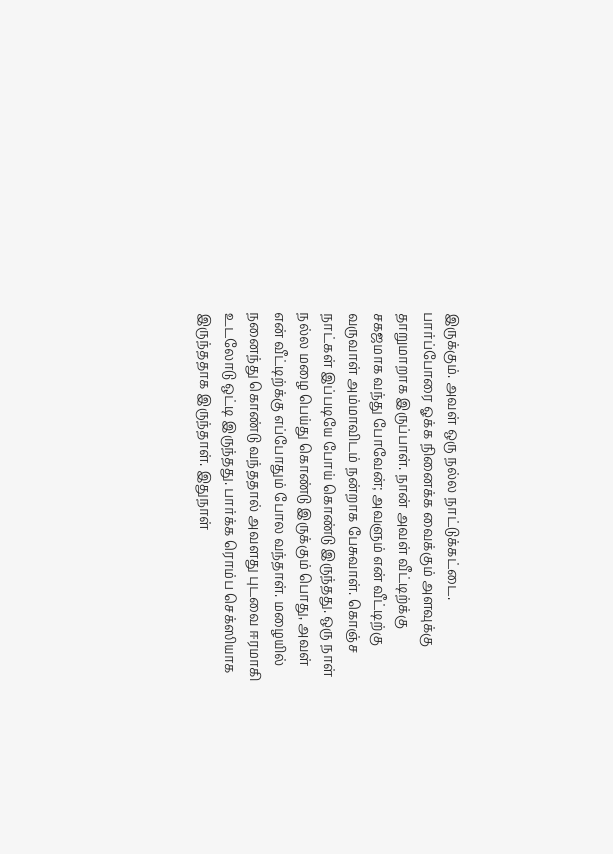இருக்கும். அவள் ஒரு நல்ல நாட்டுக்கட்டை. பார்ப்போரை ஓக்க நினைக்க வைக்கும் அளவுக்கு தாறுமாறாக இருப்பாள். நான் அவள் வீட்டிற்க்கு சகஜமாக வந்து போவேன்; அவளும் என் வீட்டிற்கு வருவாள் அம்மாவிடம் நன்றாக பேசுவாள். கொஞ்ச நாட்கள் இப்படியே போய் கொண்டு இருந்தது. ஒரு நாள் நல்ல மழை பெய்து கொண்டு இருக்கும் பொது, அவள் என் வீட்டிற்க்கு எப்போதும் போல வந்தாள். மழையில் நனைந்து கொண்டு வந்ததால் அவளது புடவை ஈரமாகி உடலோடு ஒட்டி இருந்தது. பார்க்க ரொம்ப செக்ஸியாக இருந்ததாக இருந்தாள். இதுநாள்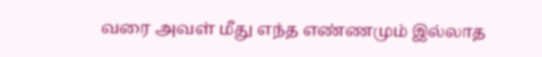வரை அவள் மீது எந்த எண்ணமும் இல்லாத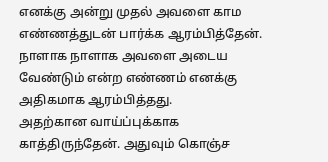எனக்கு அன்று முதல் அவளை காம எண்ணத்துடன் பார்க்க ஆரம்பித்தேன். நாளாக நாளாக அவளை அடைய வேண்டும் என்ற எண்ணம் எனக்கு அதிகமாக ஆரம்பித்தது.
அதற்கான வாய்ப்புக்காக காத்திருந்தேன். அதுவும் கொஞ்ச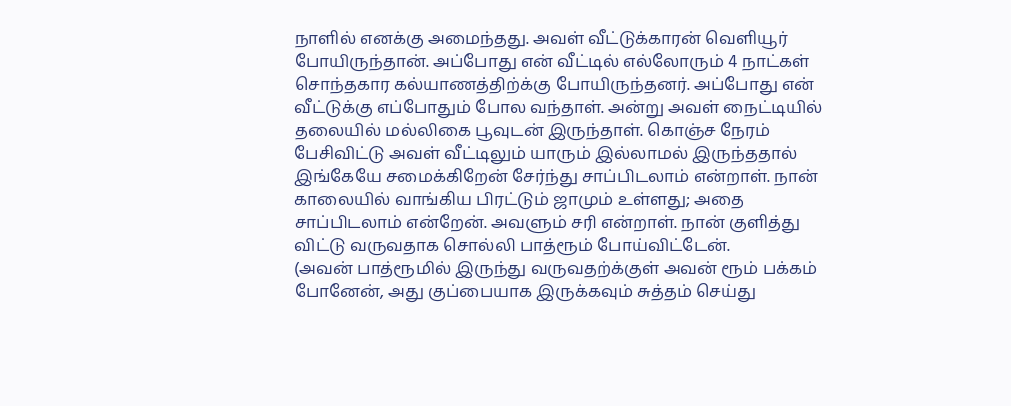நாளில் எனக்கு அமைந்தது. அவள் வீட்டுக்காரன் வெளியூர் போயிருந்தான். அப்போது என் வீட்டில் எல்லோரும் 4 நாட்கள் சொந்தகார கல்யாணத்திற்க்கு போயிருந்தனர். அப்போது என் வீட்டுக்கு எப்போதும் போல வந்தாள். அன்று அவள் நைட்டியில் தலையில் மல்லிகை பூவுடன் இருந்தாள். கொஞ்ச நேரம் பேசிவிட்டு அவள் வீட்டிலும் யாரும் இல்லாமல் இருந்ததால் இங்கேயே சமைக்கிறேன் சேர்ந்து சாப்பிடலாம் என்றாள். நான் காலையில் வாங்கிய பிரட்டும் ஜாமும் உள்ளது; அதை சாப்பிடலாம் என்றேன். அவளும் சரி என்றாள். நான் குளித்து விட்டு வருவதாக சொல்லி பாத்ரூம் போய்விட்டேன்.
(அவன் பாத்ரூமில் இருந்து வருவதற்க்குள் அவன் ரூம் பக்கம் போனேன், அது குப்பையாக இருக்கவும் சுத்தம் செய்து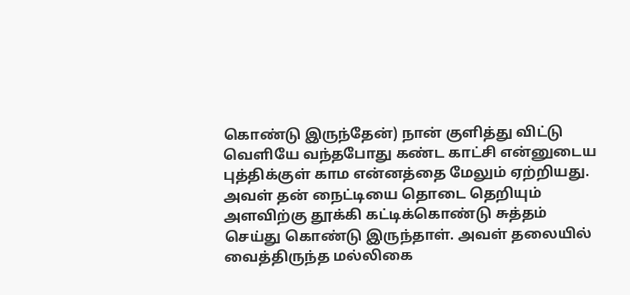கொண்டு இருந்தேன்) நான் குளித்து விட்டு வெளியே வந்தபோது கண்ட காட்சி என்னுடைய புத்திக்குள் காம என்னத்தை மேலும் ஏற்றியது. அவள் தன் நைட்டியை தொடை தெறியும் அளவிற்கு தூக்கி கட்டிக்கொண்டு சுத்தம் செய்து கொண்டு இருந்தாள். அவள் தலையில் வைத்திருந்த மல்லிகை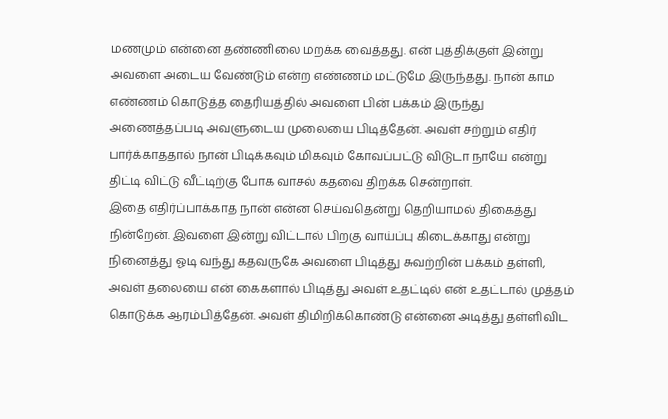மணமும் என்னை தண்ணிலை மறக்க வைத்தது. என் புத்திக்குள் இன்று அவளை அடைய வேண்டும் என்ற எண்ணம் மட்டுமே இருந்தது. நான் காம எண்ணம் கொடுத்த தைரியத்தில் அவளை பின் பக்கம் இருந்து அணைத்தப்படி அவளுடைய முலையை பிடித்தேன். அவள் சற்றும் எதிர் பார்க்காததால் நான் பிடிக்கவும் மிகவும் கோவப்பட்டு விடுடா நாயே என்று திட்டி விட்டு வீட்டிற்கு போக வாசல் கதவை திறக்க சென்றாள்.
இதை எதிர்ப்பாக்காத நான் என்ன செய்வதென்று தெறியாமல் திகைத்து நின்றேன். இவளை இன்று விட்டால் பிறகு வாய்ப்பு கிடைக்காது என்று நினைத்து ஓடி வந்து கதவருகே அவளை பிடித்து சுவற்றின் பக்கம் தள்ளி, அவள் தலையை என் கைகளால் பிடித்து அவள் உதட்டில் என் உதட்டால் முத்தம் கொடுக்க ஆரம்பித்தேன். அவள் திமிறிக்கொண்டு என்னை அடித்து தள்ளிவிட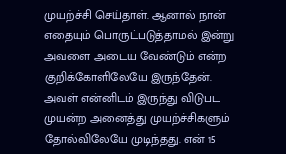முயற்ச்சி செய்தாள். ஆனால் நான் எதையும் பொருட்படுத்தாமல் இன்று அவளை அடைய வேண்டும் என்ற குறிக்கோளிலேயே இருந்தேன். அவள் என்னிடம் இருந்து விடுபட முயன்ற அனைத்து முயற்ச்சிகளும் தோல்விலேயே முடிந்தது. என் 15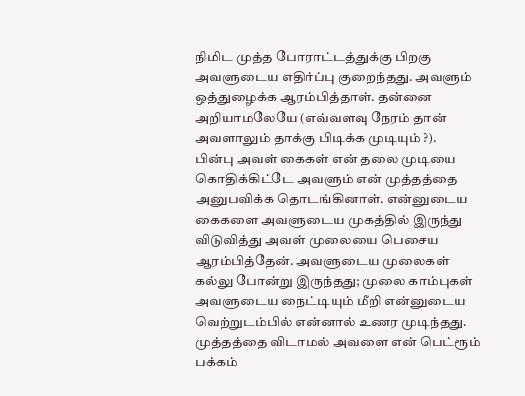நிமிட முத்த போராட்டத்துக்கு பிறகு அவளுடைய எதிர்ப்பு குறைந்தது. அவளும் ஒத்துழைக்க ஆரம்பித்தாள். தன்னை அறியாமலேயே (எவ்வளவு நேரம் தான் அவளாலும் தாக்கு பிடிக்க முடியும் ?).
பின்பு அவள் கைகள் என் தலை முடியை கொதிக்கிட்டே அவளும் என் முத்தத்தை அனுபவிக்க தொடங்கினாள். என்னுடைய கைகளை அவளுடைய முகத்தில் இருந்து விடுவித்து அவள் முலையை பெசைய ஆரம்பித்தேன். அவளுடைய முலைகள் கல்லு போன்று இருந்தது; முலை காம்புகள் அவளுடைய நைட்டியும் மீறி என்னுடைய வெற்றுடம்பில் என்னால் உணர முடிந்தது. முத்தத்தை விடாமல் அவளை என் பெட்ரூம் பக்கம்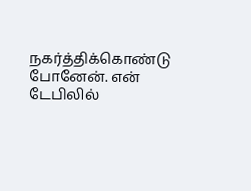நகர்த்திக்கொண்டு போனேன். என் டேபிலில்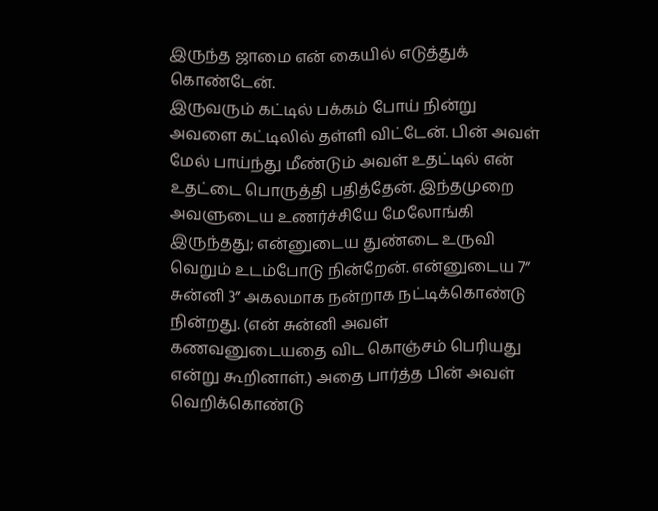இருந்த ஜாமை என் கையில் எடுத்துக் கொண்டேன்.
இருவரும் கட்டில் பக்கம் போய் நின்று அவளை கட்டிலில் தள்ளி விட்டேன். பின் அவள் மேல் பாய்ந்து மீண்டும் அவள் உதட்டில் என் உதட்டை பொருத்தி பதித்தேன். இந்தமுறை அவளுடைய உணர்ச்சியே மேலோங்கி இருந்தது; என்னுடைய துண்டை உருவி வெறும் உடம்போடு நின்றேன். என்னுடைய 7” சுன்னி 3” அகலமாக நன்றாக நட்டிக்கொண்டு நின்றது. (என் சுன்னி அவள் கணவனுடையதை விட கொஞ்சம் பெரியது என்று கூறினாள்.) அதை பார்த்த பின் அவள் வெறிக்கொண்டு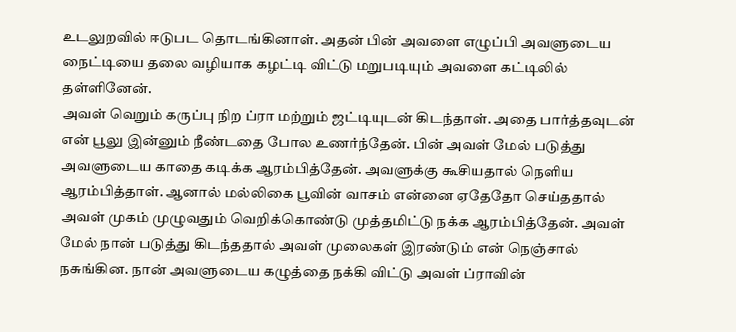உடலுறவில் ஈடுபட தொடங்கினாள். அதன் பின் அவளை எழுப்பி அவளுடைய நைட்டியை தலை வழியாக கழட்டி விட்டு மறுபடியும் அவளை கட்டிலில் தள்ளினேன்.
அவள் வெறும் கருப்பு நிற ப்ரா மற்றும் ஜட்டியுடன் கிடந்தாள். அதை பார்த்தவுடன் என் பூலு இன்னும் நீண்டதை போல உணர்ந்தேன். பின் அவள் மேல் படுத்து அவளுடைய காதை கடிக்க ஆரம்பித்தேன். அவளுக்கு கூசியதால் நெளிய ஆரம்பித்தாள். ஆனால் மல்லிகை பூவின் வாசம் என்னை ஏதேதோ செய்ததால் அவள் முகம் முழுவதும் வெறிக்கொண்டு முத்தமிட்டு நக்க ஆரம்பித்தேன். அவள் மேல் நான் படுத்து கிடந்ததால் அவள் முலைகள் இரண்டும் என் நெஞ்சால் நசுங்கின. நான் அவளுடைய கழுத்தை நக்கி விட்டு அவள் ப்ராவின்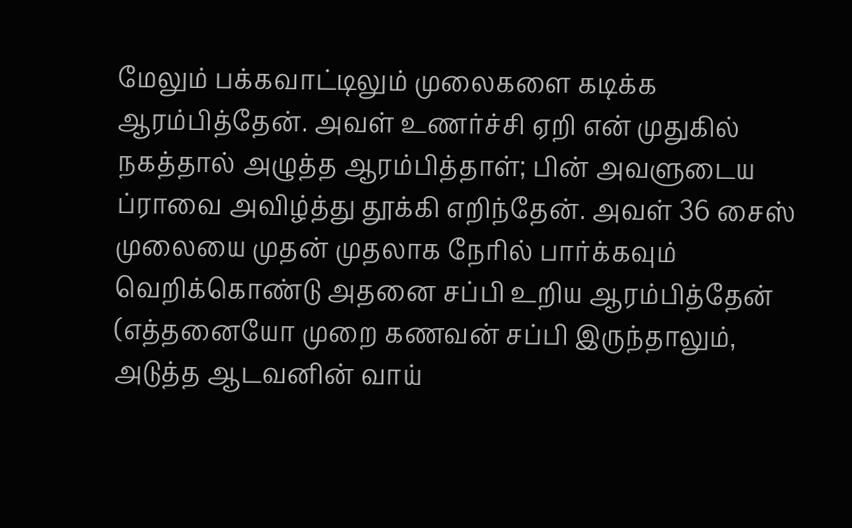மேலும் பக்கவாட்டிலும் முலைகளை கடிக்க ஆரம்பித்தேன். அவள் உணர்ச்சி ஏறி என் முதுகில் நகத்தால் அழுத்த ஆரம்பித்தாள்; பின் அவளுடைய ப்ராவை அவிழ்த்து தூக்கி எறிந்தேன். அவள் 36 சைஸ் முலையை முதன் முதலாக நேரில் பார்க்கவும் வெறிக்கொண்டு அதனை சப்பி உறிய ஆரம்பித்தேன்
(எத்தனையோ முறை கணவன் சப்பி இருந்தாலும், அடுத்த ஆடவனின் வாய்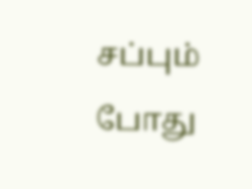சப்பும் போது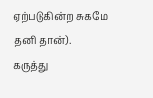ஏற்படுகின்ற சுகமே தனி தான்).
கருத்து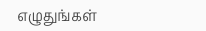எழுதுங்கள்